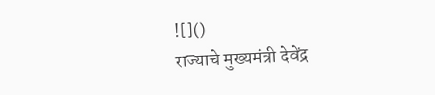![]()
राज्याचे मुख्यमंत्री देवेंद्र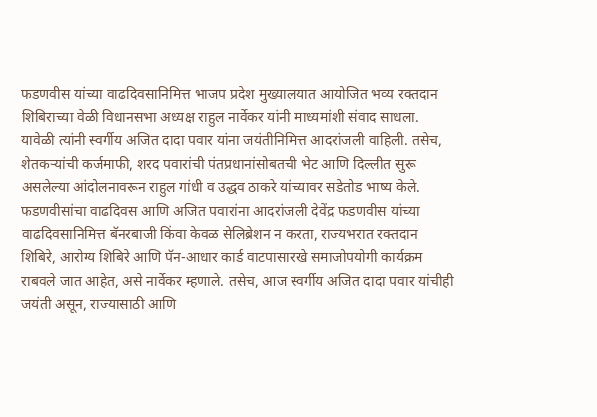फडणवीस यांच्या वाढदिवसानिमित्त भाजप प्रदेश मुख्यालयात आयोजित भव्य रक्तदान शिबिराच्या वेळी विधानसभा अध्यक्ष राहुल नार्वेकर यांनी माध्यमांशी संवाद साधला. यावेळी त्यांनी स्वर्गीय अजित दादा पवार यांना जयंतीनिमित्त आदरांजली वाहिली. तसेच, शेतकऱ्यांची कर्जमाफी, शरद पवारांची पंतप्रधानांसोबतची भेट आणि दिल्लीत सुरू असलेल्या आंदोलनावरून राहुल गांधी व उद्धव ठाकरे यांच्यावर सडेतोड भाष्य केले. फडणवीसांचा वाढदिवस आणि अजित पवारांना आदरांजली देवेंद्र फडणवीस यांच्या वाढदिवसानिमित्त बॅनरबाजी किंवा केवळ सेलिब्रेशन न करता, राज्यभरात रक्तदान शिबिरे, आरोग्य शिबिरे आणि पॅन-आधार कार्ड वाटपासारखे समाजोपयोगी कार्यक्रम राबवले जात आहेत, असे नार्वेकर म्हणाले. तसेच, आज स्वर्गीय अजित दादा पवार यांचीही जयंती असून, राज्यासाठी आणि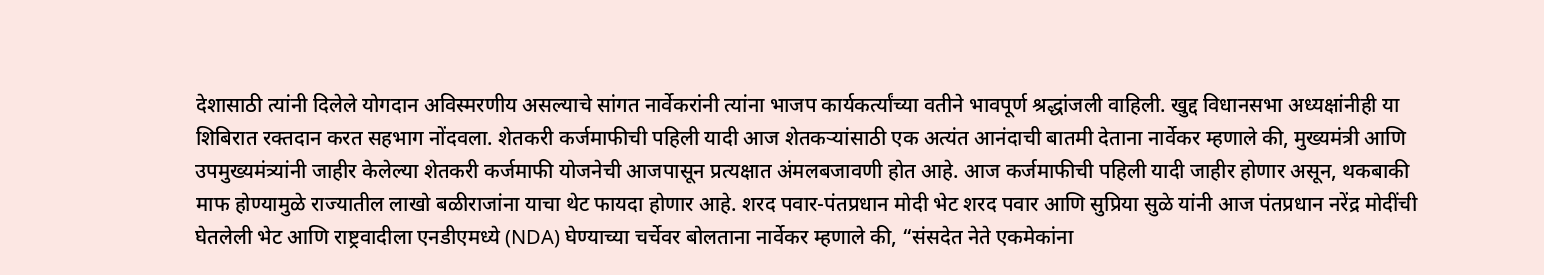देशासाठी त्यांनी दिलेले योगदान अविस्मरणीय असल्याचे सांगत नार्वेकरांनी त्यांना भाजप कार्यकर्त्यांच्या वतीने भावपूर्ण श्रद्धांजली वाहिली. खुद्द विधानसभा अध्यक्षांनीही या शिबिरात रक्तदान करत सहभाग नोंदवला. शेतकरी कर्जमाफीची पहिली यादी आज शेतकऱ्यांसाठी एक अत्यंत आनंदाची बातमी देताना नार्वेकर म्हणाले की, मुख्यमंत्री आणि उपमुख्यमंत्र्यांनी जाहीर केलेल्या शेतकरी कर्जमाफी योजनेची आजपासून प्रत्यक्षात अंमलबजावणी होत आहे. आज कर्जमाफीची पहिली यादी जाहीर होणार असून, थकबाकी माफ होण्यामुळे राज्यातील लाखो बळीराजांना याचा थेट फायदा होणार आहे. शरद पवार-पंतप्रधान मोदी भेट शरद पवार आणि सुप्रिया सुळे यांनी आज पंतप्रधान नरेंद्र मोदींची घेतलेली भेट आणि राष्ट्रवादीला एनडीएमध्ये (NDA) घेण्याच्या चर्चेवर बोलताना नार्वेकर म्हणाले की, “संसदेत नेते एकमेकांना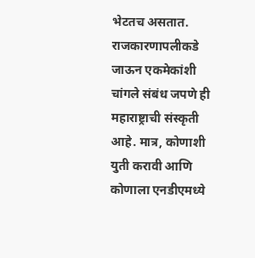भेटतच असतात. राजकारणापलीकडे जाऊन एकमेकांशी चांगले संबंध जपणे ही महाराष्ट्राची संस्कृती आहे. मात्र, कोणाशी युती करावी आणि कोणाला एनडीएमध्ये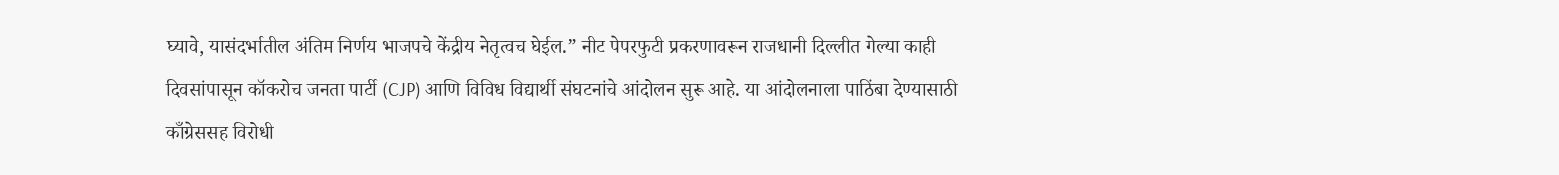घ्यावे, यासंदर्भातील अंतिम निर्णय भाजपचे केंद्रीय नेतृत्वच घेईल.” नीट पेपरफुटी प्रकरणावरून राजधानी दिल्लीत गेल्या काही दिवसांपासून कॉकरोच जनता पार्टी (CJP) आणि विविध विद्यार्थी संघटनांचे आंदोलन सुरू आहे. या आंदोलनाला पाठिंबा देण्यासाठी काँग्रेससह विरोधी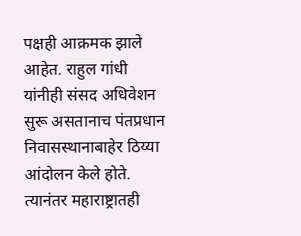पक्षही आक्रमक झाले आहेत. राहुल गांधी यांनीही संसद अधिवेशन सुरू असतानाच पंतप्रधान निवासस्थानाबाहेर ठिय्या आंदोलन केले होते. त्यानंतर महाराष्ट्रातही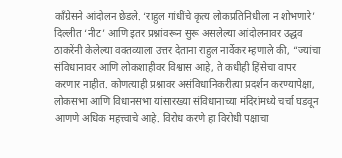काँग्रेसने आंदोलन छेडले. ‘राहुल गांधींचे कृत्य लोकप्रतिनिधीला न शोभणारे’ दिल्लीत ‘नीट’ आणि इतर प्रश्नांवरून सुरू असलेल्या आंदोलनावर उद्धव ठाकरेंनी केलेल्या वक्तव्याला उत्तर देताना राहुल नार्वेकर म्हणाले की, “ज्यांचा संविधानावर आणि लोकशाहीवर विश्वास आहे, ते कधीही हिंसेचा वापर करणार नाहीत. कोणत्याही प्रश्नावर असंविधानिकरीत्या प्रदर्शन करण्यापेक्षा, लोकसभा आणि विधानसभा यांसारख्या संविधानाच्या मंदिरांमध्ये चर्चा घडवून आणणे अधिक महत्त्वाचे आहे. विरोध करणे हा विरोधी पक्षाचा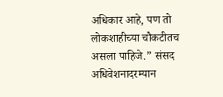अधिकार आहे, पण तो लोकशाहीच्या चौकटीतच असला पाहिजे.” संसद अधिवेशनादरम्यान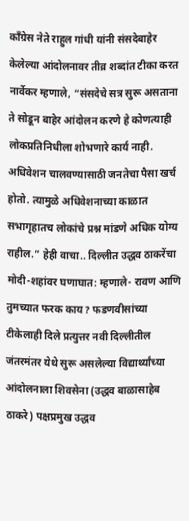काँग्रेस नेते राहुल गांधी यांनी संसदेबाहेर केलेल्या आंदोलनावर तीव्र शब्दांत टीका करत नार्वेकर म्हणाले, “संसदेचे सत्र सुरू असताना ते सोडून बाहेर आंदोलन करणे हे कोणत्याही लोकप्रतिनिधीला शोभणारे कार्य नाही. अधिवेशन चालवण्यासाठी जनतेचा पैसा खर्च होतो. त्यामुळे अधिवेशनाच्या काळात सभागृहातच लोकांचे प्रश्न मांडणे अधिक योग्य राहील.” हेही वाचा.. दिल्लीत उद्धव ठाकरेंचा मोदी-शहांवर घणाघात: म्हणाले- रावण आणि तुमच्यात फरक काय? फडणवीसांच्या टीकेलाही दिले प्रत्युत्तर नवी दिल्लीतील जंतरमंतर येथे सुरू असलेल्या विद्यार्थ्यांच्या आंदोलनाला शिवसेना (उद्धव बाळासाहेब ठाकरे) पक्षप्रमुख उद्धव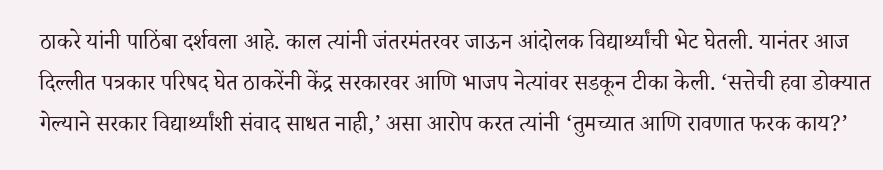ठाकरे यांनी पाठिंबा दर्शवला आहे. काल त्यांनी जंतरमंतरवर जाऊन आंदोलक विद्यार्थ्यांची भेट घेतली. यानंतर आज दिल्लीत पत्रकार परिषद घेत ठाकरेंनी केंद्र सरकारवर आणि भाजप नेत्यांवर सडकून टीका केली. ‘सत्तेची हवा डोक्यात गेल्याने सरकार विद्यार्थ्यांशी संवाद साधत नाही,’ असा आरोप करत त्यांनी ‘तुमच्यात आणि रावणात फरक काय?’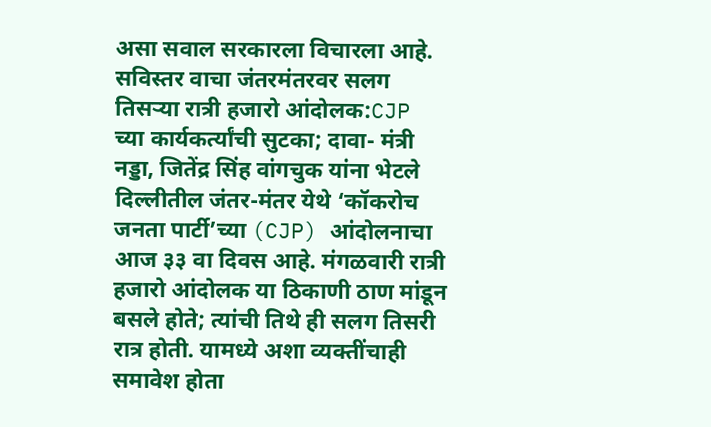असा सवाल सरकारला विचारला आहे. सविस्तर वाचा जंतरमंतरवर सलग तिसऱ्या रात्री हजारो आंदोलक:CJP च्या कार्यकर्त्यांची सुटका; दावा- मंत्री नड्डा, जितेंद्र सिंह वांगचुक यांना भेटले दिल्लीतील जंतर-मंतर येथे ‘कॉकरोच जनता पार्टी’च्या (CJP) आंदोलनाचा आज ३३ वा दिवस आहे. मंगळवारी रात्री हजारो आंदोलक या ठिकाणी ठाण मांडून बसले होते; त्यांची तिथे ही सलग तिसरी रात्र होती. यामध्ये अशा व्यक्तींचाही समावेश होता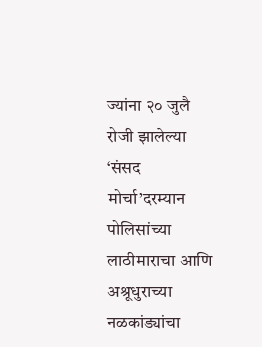ज्यांना २० जुलै रोजी झालेल्या ‘संसद मोर्चा’दरम्यान पोलिसांच्या लाठीमाराचा आणि अश्रूधुराच्या नळकांड्यांचा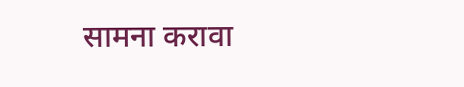सामना करावा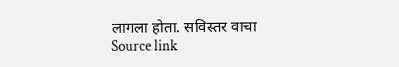लागला होता. सविस्तर वाचा
Source link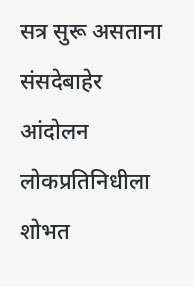सत्र सुरू असताना संसदेबाहेर आंदोलन लोकप्रतिनिधीला शोभत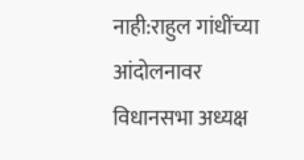नाही:राहुल गांधींच्या आंदोलनावर विधानसभा अध्यक्ष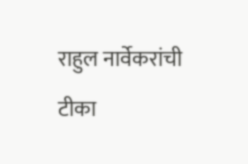राहुल नार्वेकरांची टीका